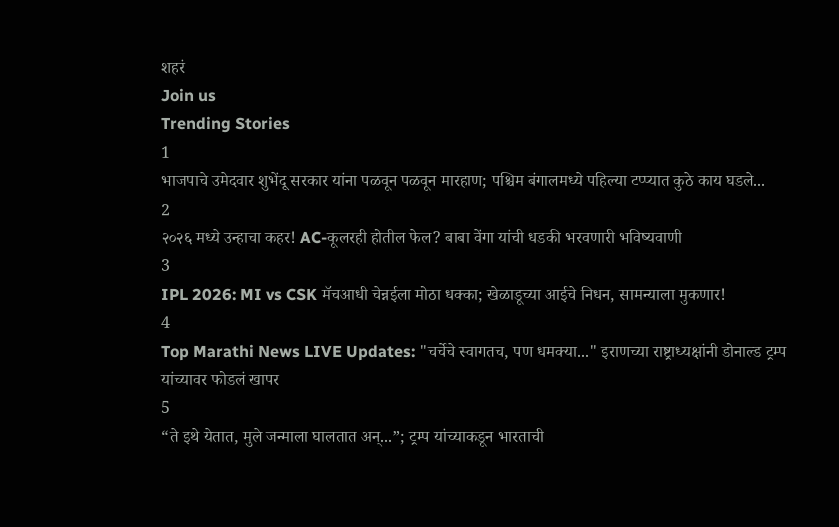शहरं
Join us
Trending Stories
1
भाजपाचे उमेदवार शुभेंदू सरकार यांना पळवून पळवून मारहाण; पश्चिम बंगालमध्ये पहिल्या टप्प्यात कुठे काय घडले...
2
२०२६ मध्ये उन्हाचा कहर! AC-कूलरही होतील फेल? बाबा वेंगा यांची धडकी भरवणारी भविष्यवाणी
3
IPL 2026: MI vs CSK मॅचआधी चेन्नईला मोठा धक्का; खेळाडूच्या आईचे निधन, सामन्याला मुकणार!
4
Top Marathi News LIVE Updates: "चर्चेचे स्वागतच, पण धमक्या..." इराणच्या राष्ट्राध्यक्षांनी डोनाल्ड ट्रम्प यांच्यावर फोडलं खापर
5
“ते इथे येतात, मुले जन्माला घालतात अन्...”; ट्रम्प यांच्याकडून भारताची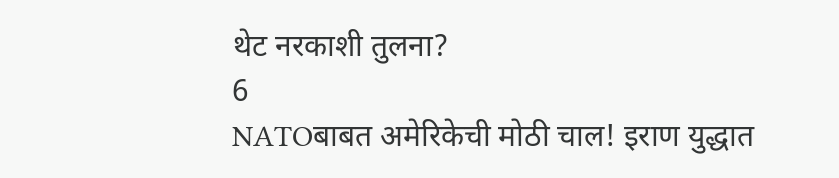थेट नरकाशी तुलना?
6
NATOबाबत अमेरिकेची मोठी चाल! इराण युद्धात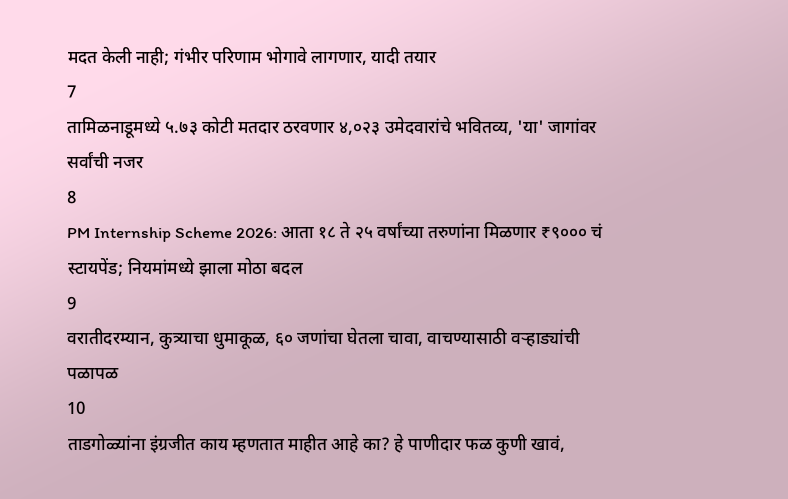मदत केली नाही; गंभीर परिणाम भोगावे लागणार, यादी तयार
7
तामिळनाडूमध्ये ५.७३ कोटी मतदार ठरवणार ४,०२३ उमेदवारांचे भवितव्य, 'या' जागांवर सर्वांची नजर
8
PM Internship Scheme 2026: आता १८ ते २५ वर्षांच्या तरुणांना मिळणार ₹९००० चं स्टायपेंड; नियमांमध्ये झाला मोठा बदल
9
वरातीदरम्यान, कुत्र्याचा धुमाकूळ, ६० जणांचा घेतला चावा, वाचण्यासाठी वऱ्हाड्यांची पळापळ
10
ताडगोळ्यांना इंग्रजीत काय म्हणतात माहीत आहे का? हे पाणीदार फळ कुणी खावं,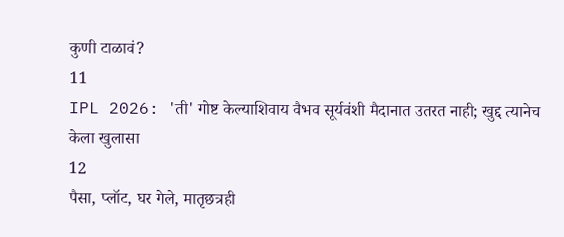कुणी टाळावं?
11
IPL 2026: 'ती' गोष्ट केल्याशिवाय वैभव सूर्यवंशी मैदानात उतरत नाही; खुद्द त्यानेच केला खुलासा
12
पैसा, प्लॉट, घर गेले, मातृछत्रही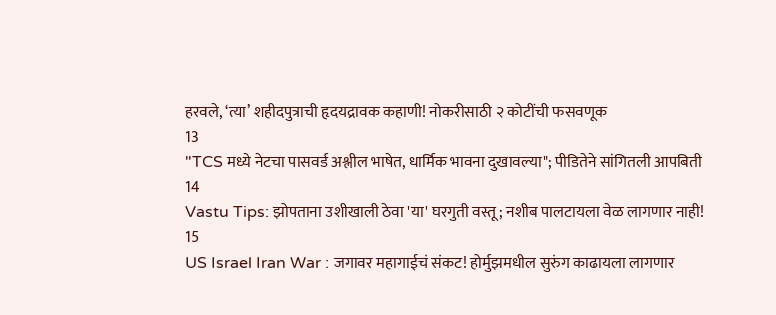हरवले, ‘त्या’ शहीदपुत्राची हृदयद्रावक कहाणी! नोकरीसाठी २ कोटींची फसवणूक
13
"TCS मध्ये नेटचा पासवर्ड अश्लील भाषेत, धार्मिक भावना दुखावल्या"; पीडितेने सांगितली आपबिती
14
Vastu Tips: झोपताना उशीखाली ठेवा 'या' घरगुती वस्तू; नशीब पालटायला वेळ लागणार नाही!
15
US Israel Iran War : जगावर महागाईचं संकट! होर्मुझमधील सुरुंग काढायला लागणार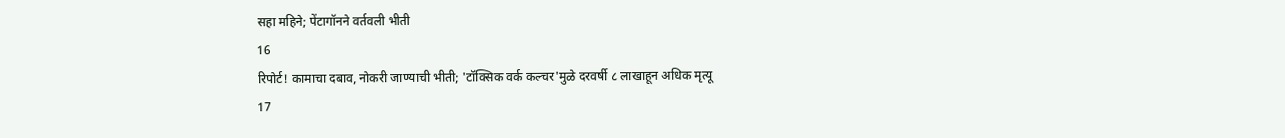सहा महिने; पेंटागॉनने वर्तवली भीती
16
रिपोर्ट! कामाचा दबाव, नोकरी जाण्याची भीती; 'टॉक्सिक वर्क कल्चर'मुळे दरवर्षी ८ लाखाहून अधिक मृत्यू
17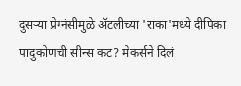दुसऱ्या प्रेग्नंसीमुळे ॲटलीच्या 'राका'मध्ये दीपिका पादुकोणची सीन्स कट? मेकर्सने दिलं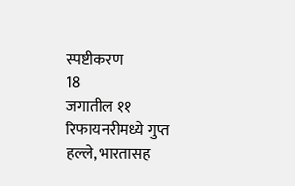स्पष्टीकरण
18
जगातील ११ रिफायनरीमध्ये गुप्त हल्ले, भारतासह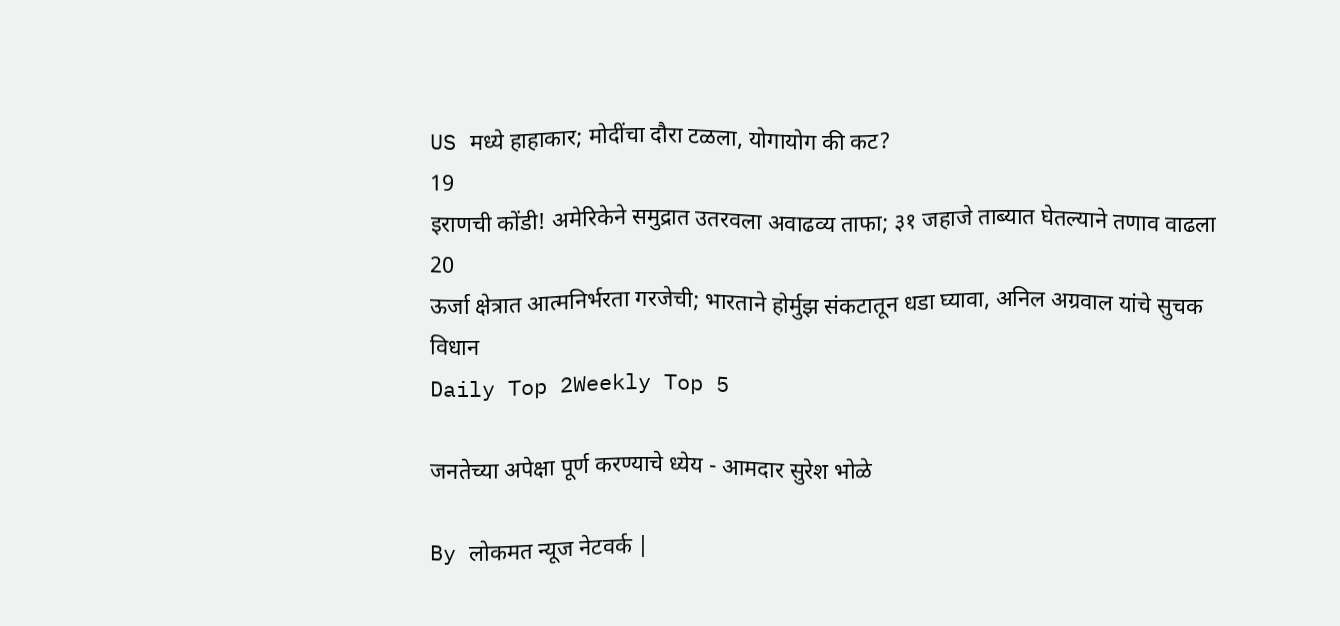US मध्ये हाहाकार; मोदींचा दौरा टळला, योगायोग की कट?
19
इराणची कोंडी! अमेरिकेने समुद्रात उतरवला अवाढव्य ताफा; ३१ जहाजे ताब्यात घेतल्याने तणाव वाढला
20
ऊर्जा क्षेत्रात आत्मनिर्भरता गरजेची; भारताने होर्मुझ संकटातून धडा घ्यावा, अनिल अग्रवाल यांचे सुचक विधान
Daily Top 2Weekly Top 5

जनतेच्या अपेक्षा पूर्ण करण्याचे ध्येय - आमदार सुरेश भोळे

By लोकमत न्यूज नेटवर्क |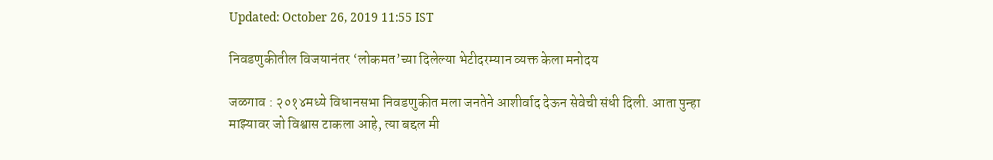Updated: October 26, 2019 11:55 IST

निवडणुकीतील विजयानंतर ‘लोकमत’च्या दिलेल्या भेटीदरम्यान व्यक्त केला मनोदय

जळगाव : २०१४मध्ये विधानसभा निवडणुकीत मला जनतेने आशीर्वाद देऊन सेवेची संधी दिली. आता पुन्हा माझ्यावर जो विश्वास टाकला आहे, त्या बद्दल मी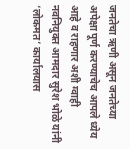जनतेचा ऋणी असून जनतेच्या अपेक्षा पूर्ण करण्याचेच आपले ध्येय आहे व राहणार अशी ग्वाही नवनियुक्त आमदार सुरेश भोळे यांनी ‘लोकमत’ कार्यालयास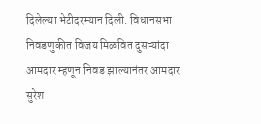दिलेल्या भेटीदरम्यान दिली. विधानसभा निवडणुकीत विजय मिळवित दुसऱ्यांदा आमदार म्हणून निवड झाल्यानंतर आमदार सुरेश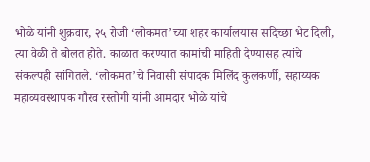भोळे यांनी शुक्रवार, २५ रोजी ‘लोकमत’च्या शहर कार्यालयास सदिच्छा भेट दिली, त्या वेळी ते बोलत होते. काळात करण्यात कामांची माहिती देण्यासह त्यांचे संकल्पही सांगितले. ‘लोकमत’चे निवासी संपादक मिलिंद कुलकर्णी, सहाय्यक महाव्यवस्थापक गौरव रस्तोगी यांनी आमदार भोळे यांचे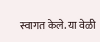स्वागत केले. या वेळी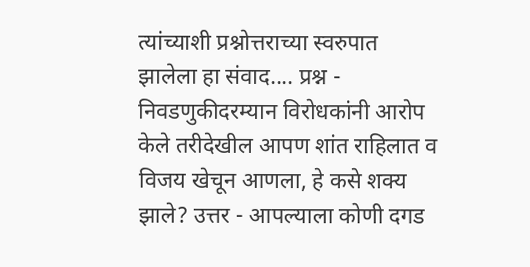त्यांच्याशी प्रश्नोत्तराच्या स्वरुपात झालेला हा संवाद.... प्रश्न - निवडणुकीदरम्यान विरोधकांनी आरोप केले तरीदेखील आपण शांत राहिलात व विजय खेचून आणला, हे कसे शक्य झाले? उत्तर - आपल्याला कोणी दगड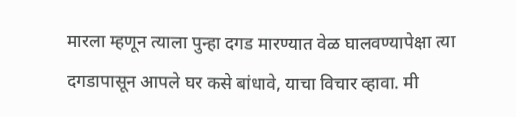मारला म्हणून त्याला पुन्हा दगड मारण्यात वेळ घालवण्यापेक्षा त्या दगडापासून आपले घर कसे बांधावे, याचा विचार व्हावा. मी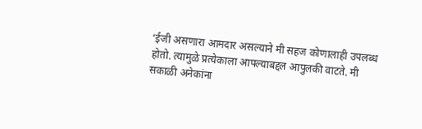‘ईजी असणारा आमदार असल्याने मी सहज कोणालाही उपलब्ध होतो. त्यामुळे प्रत्येकाला आपल्याबद्दल आपुलकी वाटते. मी सकाळी अनेकांना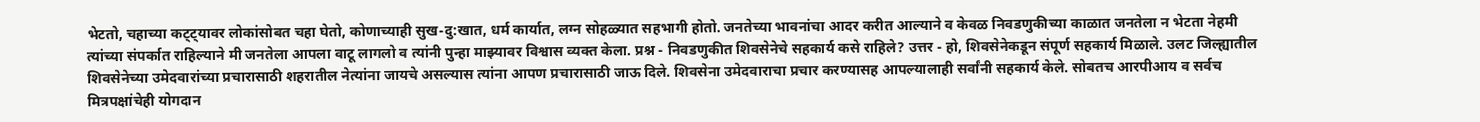भेटतो, चहाच्या कट्ट्यावर लोकांसोबत चहा घेतो, कोणाच्याही सुख-दु:खात, धर्म कार्यात, लग्न सोहळ्यात सहभागी होतो. जनतेच्या भावनांचा आदर करीत आल्याने व केवळ निवडणुकीच्या काळात जनतेला न भेटता नेहमी त्यांच्या संपर्कात राहिल्याने मी जनतेला आपला वाटू लागलो व त्यांनी पुन्हा माझ्यावर विश्वास व्यक्त केला. प्रश्न - निवडणुकीत शिवसेनेचे सहकार्य कसे राहिले? उत्तर - हो, शिवसेनेकडून संपूर्ण सहकार्य मिळाले. उलट जिल्ह्यातील शिवसेनेच्या उमेदवारांच्या प्रचारासाठी शहरातील नेत्यांना जायचे असल्यास त्यांना आपण प्रचारासाठी जाऊ दिले. शिवसेना उमेदवाराचा प्रचार करण्यासह आपल्यालाही सर्वांनी सहकार्य केले. सोबतच आरपीआय व सर्वच मित्रपक्षांचेही योगदान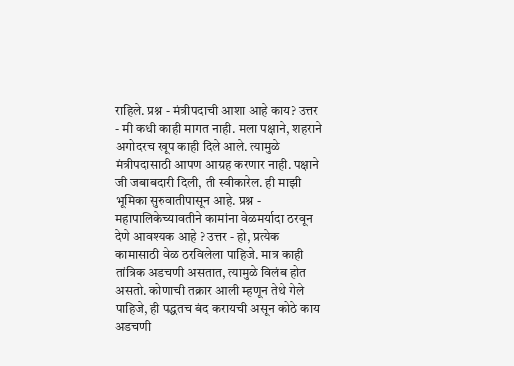राहिले. प्रश्न - मंत्रीपदाची आशा आहे काय? उत्तर - मी कधी काही मागत नाही. मला पक्षाने, शहराने अगोदरच खूप काही दिले आले. त्यामुळे मंत्रीपदासाठी आपण आग्रह करणार नाही. पक्षाने जी जबाबदारी दिली, ती स्वीकारेल. ही माझी भूमिका सुरुवातीपासून आहे. प्रश्न - महापालिकेच्यावतीने कामांना वेळमर्यादा ठरवून देणे आवश्यक आहे ? उत्तर - हो, प्रत्येक कामासाठी वेळ ठरविलेला पाहिजे. मात्र काही तांत्रिक अडचणी असतात, त्यामुळे विलंब होत असतो. कोणाची तक्रार आली म्हणून तेथे गेले पाहिजे, ही पद्धतच बंद करायची असून कोठे काय अडचणी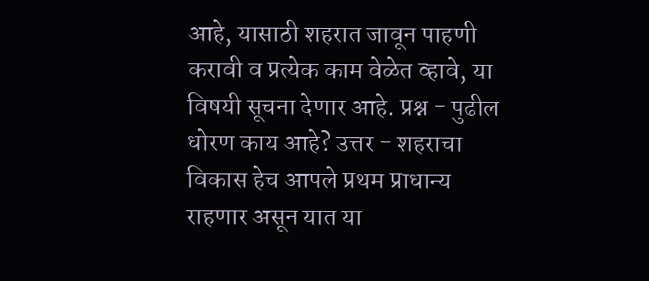आहे, यासाठी शहरात जावून पाहणी करावी व प्रत्येक काम वेळेत व्हावे, या विषयी सूचना देणार आहे. प्रश्न - पुढील धोरण काय आहे? उत्तर - शहराचा विकास हेच आपले प्रथम प्राधान्य राहणार असून यात या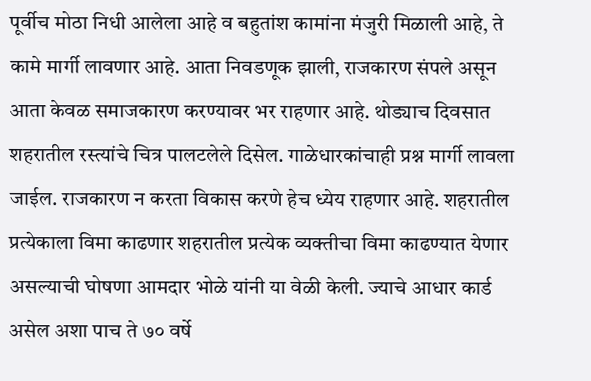पूर्वीच मोठा निधी आलेला आहे व बहुतांश कामांना मंजुरी मिळाली आहे, ते कामे मार्गी लावणार आहे. आता निवडणूक झाली, राजकारण संपले असून आता केवळ समाजकारण करण्यावर भर राहणार आहे. थोड्याच दिवसात शहरातील रस्त्यांचे चित्र पालटलेले दिसेल. गाळेधारकांचाही प्रश्न मार्गी लावला जाईल. राजकारण न करता विकास करणे हेच ध्येय राहणार आहे. शहरातील प्रत्येकाला विमा काढणार शहरातील प्रत्येक व्यक्तीचा विमा काढण्यात येणार असल्याची घोषणा आमदार भोळे यांनी या वेळी केली. ज्याचे आधार कार्ड असेल अशा पाच ते ७० वर्षे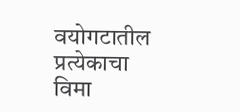वयोगटातील प्रत्येकाचा विमा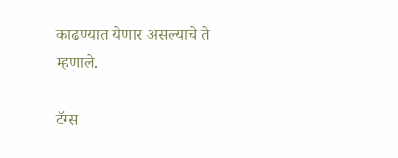काढण्यात येणार असल्याचे ते म्हणाले.

टॅग्स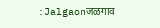:Jalgaonजळगाव